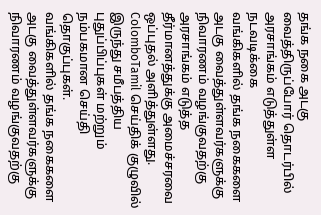தங்க நகை அடகு வைத்திருப்போர் தொடர்பில் அரசாங்கம் எடுத்துள்ள நடவடிக்கை
வங்கிகளில் தங்க நகைகளை அடகு வைத்துள்ளவர்களுக்கு நிவாரணம் வழங்குவதற்கு அரசாங்கம் எடுத்த தீர்மானத்துக்கு அமைச்சரவை ஒப்புதல் அளித்துள்ளது.
ColomboTamil செய்திக் குழுவில் இருந்து சமீபத்திய புதுப்பிப்புகள் மற்றும் நம்பகமான செய்தி தொகுப்புகள்.
வங்கிகளில் தங்க நகைகளை அடகு வைத்துள்ளவர்களுக்கு நிவாரணம் வழங்குவதற்கு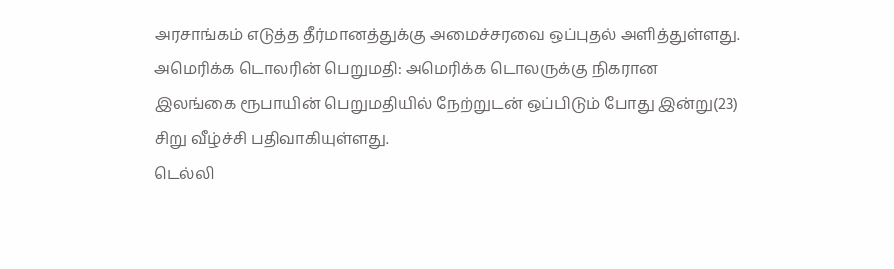அரசாங்கம் எடுத்த தீர்மானத்துக்கு அமைச்சரவை ஒப்புதல் அளித்துள்ளது.
அமெரிக்க டொலரின் பெறுமதி: அமெரிக்க டொலருக்கு நிகரான இலங்கை ரூபாயின் பெறுமதியில் நேற்றுடன் ஒப்பிடும் போது இன்று(23) சிறு வீழ்ச்சி பதிவாகியுள்ளது.
டெல்லி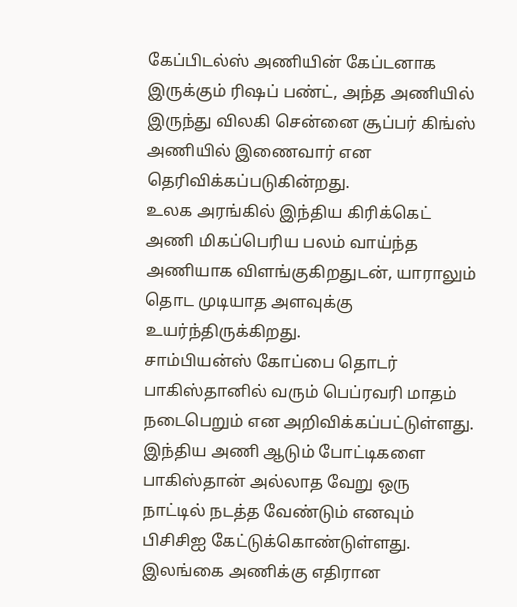கேப்பிடல்ஸ் அணியின் கேப்டனாக இருக்கும் ரிஷப் பண்ட், அந்த அணியில் இருந்து விலகி சென்னை சூப்பர் கிங்ஸ் அணியில் இணைவார் என தெரிவிக்கப்படுகின்றது.
உலக அரங்கில் இந்திய கிரிக்கெட் அணி மிகப்பெரிய பலம் வாய்ந்த அணியாக விளங்குகிறதுடன், யாராலும் தொட முடியாத அளவுக்கு உயர்ந்திருக்கிறது.
சாம்பியன்ஸ் கோப்பை தொடர் பாகிஸ்தானில் வரும் பெப்ரவரி மாதம் நடைபெறும் என அறிவிக்கப்பட்டுள்ளது.
இந்திய அணி ஆடும் போட்டிகளை பாகிஸ்தான் அல்லாத வேறு ஒரு நாட்டில் நடத்த வேண்டும் எனவும் பிசிசிஐ கேட்டுக்கொண்டுள்ளது.
இலங்கை அணிக்கு எதிரான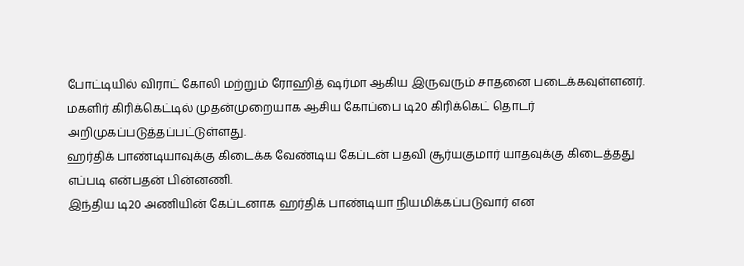போட்டியில் விராட் கோலி மற்றும் ரோஹித் ஷர்மா ஆகிய இருவரும் சாதனை படைக்கவுள்ளனர்.
மகளிர் கிரிக்கெட்டில் முதன்முறையாக ஆசிய கோப்பை டி20 கிரிக்கெட் தொடர் அறிமுகப்படுத்தப்பட்டுள்ளது.
ஹர்திக் பாண்டியாவுக்கு கிடைக்க வேண்டிய கேப்டன் பதவி சூர்யகுமார் யாதவுக்கு கிடைத்தது எப்படி என்பதன் பின்னணி.
இந்திய டி20 அணியின் கேப்டனாக ஹர்திக் பாண்டியா நியமிக்கப்படுவார் என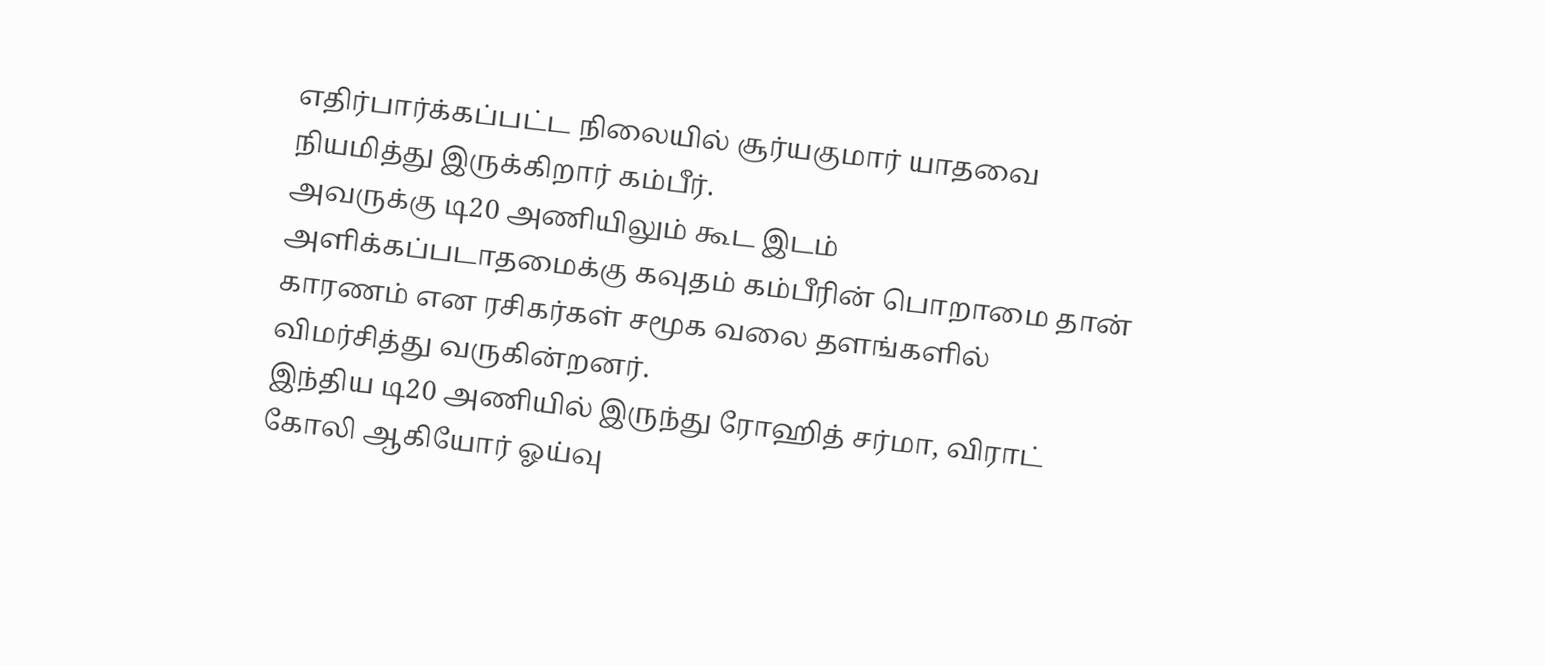எதிர்பார்க்கப்பட்ட நிலையில் சூர்யகுமார் யாதவை நியமித்து இருக்கிறார் கம்பீர்.
அவருக்கு டி20 அணியிலும் கூட இடம் அளிக்கப்படாதமைக்கு கவுதம் கம்பீரின் பொறாமை தான் காரணம் என ரசிகர்கள் சமூக வலை தளங்களில் விமர்சித்து வருகின்றனர்.
இந்திய டி20 அணியில் இருந்து ரோஹித் சர்மா, விராட் கோலி ஆகியோர் ஓய்வு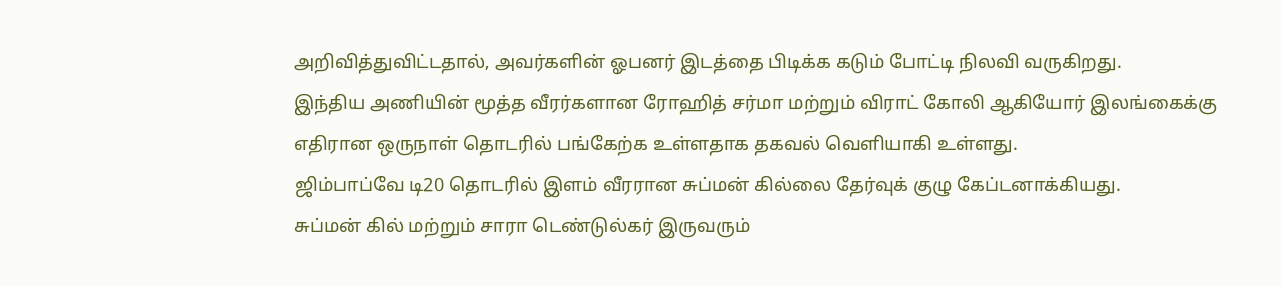அறிவித்துவிட்டதால், அவர்களின் ஓபனர் இடத்தை பிடிக்க கடும் போட்டி நிலவி வருகிறது.
இந்திய அணியின் மூத்த வீரர்களான ரோஹித் சர்மா மற்றும் விராட் கோலி ஆகியோர் இலங்கைக்கு எதிரான ஒருநாள் தொடரில் பங்கேற்க உள்ளதாக தகவல் வெளியாகி உள்ளது.
ஜிம்பாப்வே டி20 தொடரில் இளம் வீரரான சுப்மன் கில்லை தேர்வுக் குழு கேப்டனாக்கியது.
சுப்மன் கில் மற்றும் சாரா டெண்டுல்கர் இருவரும்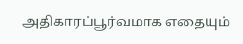அதிகாரப்பூர்வமாக எதையும்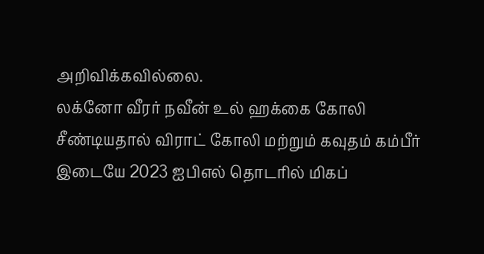அறிவிக்கவில்லை.
லக்னோ வீரர் நவீன் உல் ஹக்கை கோலி சீண்டியதால் விராட் கோலி மற்றும் கவுதம் கம்பீர் இடையே 2023 ஐபிஎல் தொடரில் மிகப்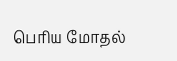பெரிய மோதல்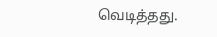வெடித்தது.